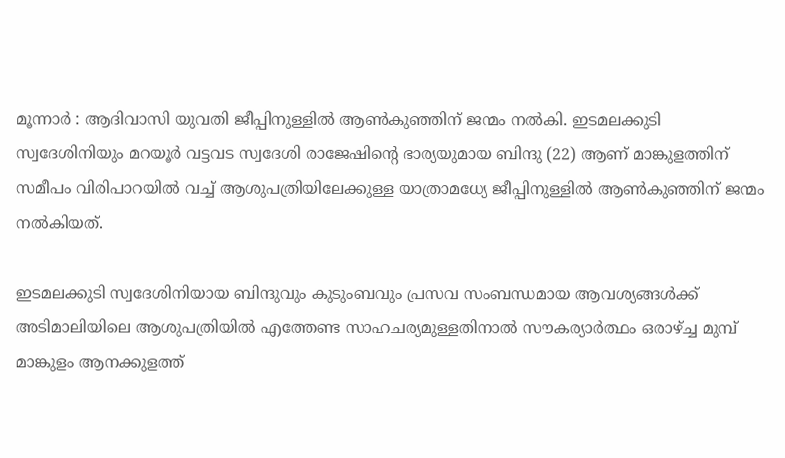മൂന്നാർ : ആദിവാസി യുവതി ജീപ്പിനുള്ളിൽ ആൺകുഞ്ഞിന് ജന്മം നൽകി. ഇടമലക്കുടി സ്വദേശിനിയും മറയൂർ വട്ടവട സ്വദേശി രാജേഷിന്റെ ഭാര്യയുമായ ബിന്ദു (22) ആണ് മാങ്കുളത്തിന് സമീപം വിരിപാറയിൽ വച്ച് ആശുപത്രിയിലേക്കുള്ള യാത്രാമധ്യേ ജീപ്പിനുള്ളിൽ ആൺകുഞ്ഞിന് ജന്മം നൽകിയത്.

ഇടമലക്കുടി സ്വദേശിനിയായ ബിന്ദുവും കുടുംബവും പ്രസവ സംബന്ധമായ ആവശ്യങ്ങള്‍ക്ക് അടിമാലിയിലെ ആശുപത്രിയില്‍ എത്തേണ്ട സാഹചര്യമുള്ളതിനാല്‍ സൗകര്യാര്‍ത്ഥം ഒരാഴ്ച്ച മുമ്പ് മാങ്കുളം ആനക്കുളത്ത്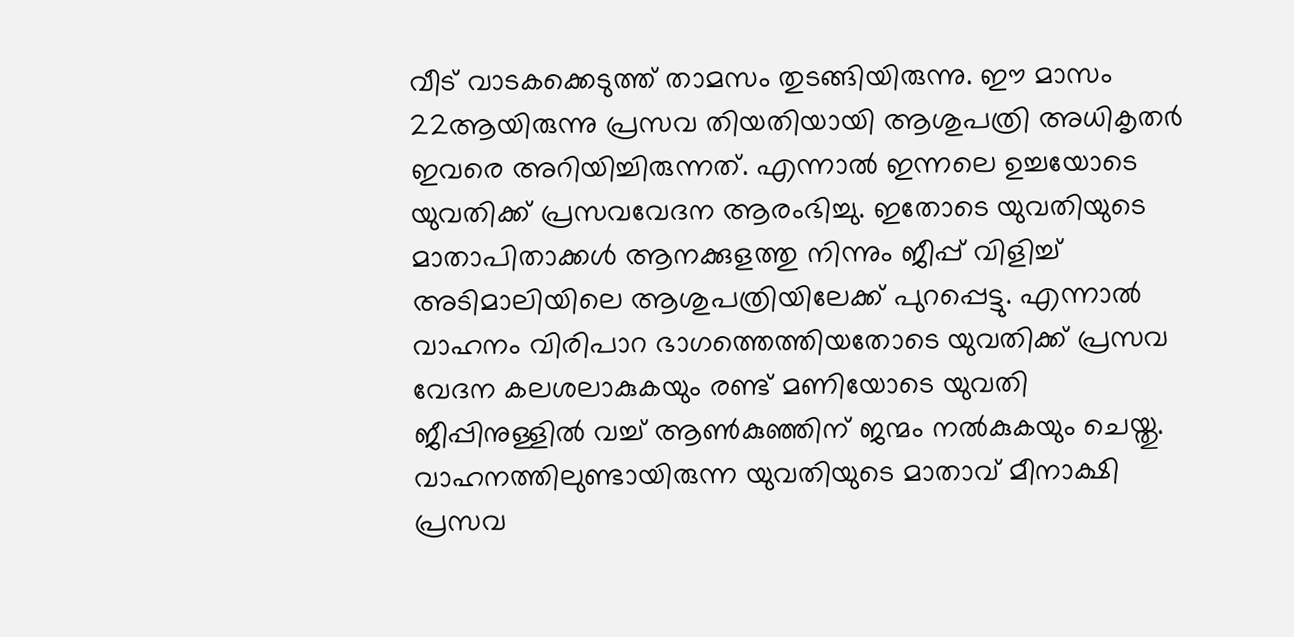വീട് വാടകക്കെടുത്ത് താമസം തുടങ്ങിയിരുന്നു. ഈ മാസം 22ആയിരുന്നു പ്രസവ തിയതിയായി ആശുപത്രി അധികൃതര്‍ ഇവരെ അറിയിച്ചിരുന്നത്. എന്നാല്‍ ഇന്നലെ ഉച്ചയോടെ യുവതിക്ക് പ്രസവവേദന ആരംഭിച്ചു. ഇതോടെ യുവതിയുടെ മാതാപിതാക്കള്‍ ആനക്കുളത്തു നിന്നും ജീപ്പ് വിളിച്ച് അടിമാലിയിലെ ആശുപത്രിയിലേക്ക് പുറപ്പെട്ടു. എന്നാല്‍ വാഹനം വിരിപാറ ഭാഗത്തെത്തിയതോടെ യുവതിക്ക് പ്രസവ വേദന കലശലാകുകയും രണ്ട് മണിയോടെ യുവതി ജീപ്പിനുള്ളില്‍ വച്ച് ആണ്‍കുഞ്ഞിന് ജന്മം നല്‍കുകയും ചെയ്തു. വാഹനത്തിലുണ്ടായിരുന്ന യുവതിയുടെ മാതാവ് മീനാക്ഷി പ്രസവ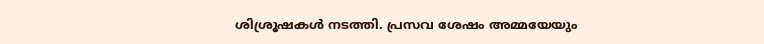ശിശ്രൂഷകള്‍ നടത്തി. പ്രസവ ശേഷം അമ്മയേയും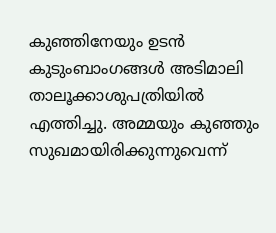കുഞ്ഞിനേയും ഉടന്‍ കുടുംബാംഗങ്ങള്‍ അടിമാലി താലൂക്കാശുപത്രിയില്‍ എത്തിച്ചു. അമ്മയും കുഞ്ഞും സുഖമായിരിക്കുന്നുവെന്ന്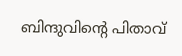ബിന്ദുവിന്റെ പിതാവ്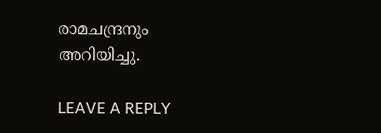രാമചന്ദ്രനും അറിയിച്ചു.

LEAVE A REPLY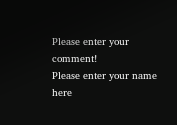Please enter your comment!
Please enter your name here